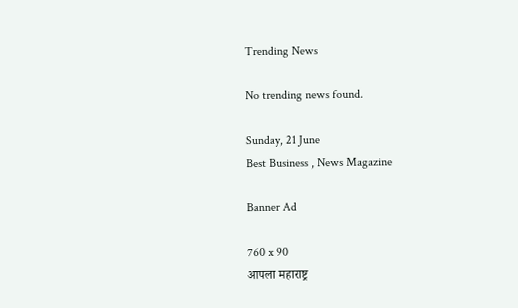Trending News

No trending news found.

Sunday, 21 June
Best Business , News Magazine

Banner Ad

760 x 90
आपला महाराष्ट्र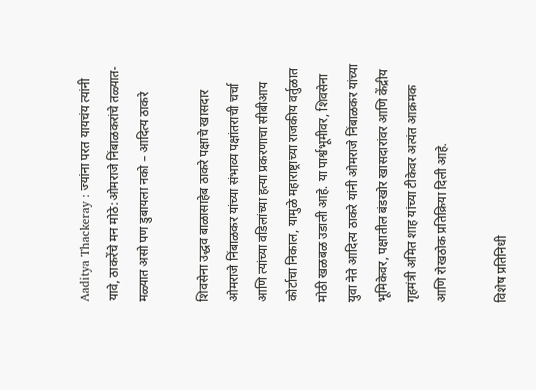Aaditya Thackeray : ज्यांना परत यायचंय त्यांनी यावे, ठाकरेंचे मन मोठे:ओमराजे निंबाळकरांचे तळ्यात-मळ्यात असो पण डुबायला नको – आदित्य ठाकरे

शिवसेना उद्धव बाळासाहेब ठाकरे पक्षाचे खासदार ओमराजे निंबाळकर यांच्या संभाव्य पक्षांतराची चर्चा आणि त्यांच्या वडिलांच्या हत्या प्रकरणाचा सीबीआय कोर्टाचा निकाल, यामुळे महाराष्ट्राच्या राजकीय वर्तुळात मोठी खळबळ उडाली आहे. या पार्श्वभूमीवर, शिवसेना युवा नेते आदित्य ठाकरे यांनी ओमराजे निंबाळकर यांच्या भूमिकेवर, पक्षातील बंडखोर खासदारांवर आणि केंद्रीय गृहमंत्री अमित शाह यांच्या टीकेवर अत्यंत आक्रमक आणि रोखठोक प्रतिक्रिया दिली आहे.

विशेष प्रतिनिधी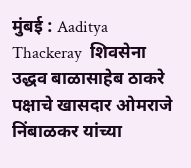मुंबई : Aaditya Thackeray  शिवसेना उद्धव बाळासाहेब ठाकरे पक्षाचे खासदार ओमराजे निंबाळकर यांच्या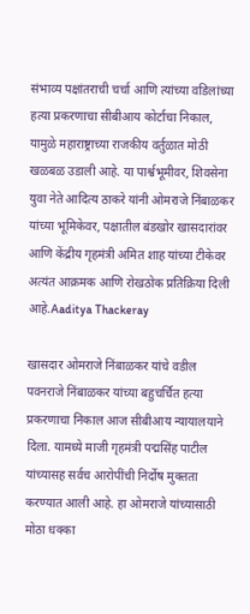संभाव्य पक्षांतराची चर्चा आणि त्यांच्या वडिलांच्या हत्या प्रकरणाचा सीबीआय कोर्टाचा निकाल, यामुळे महाराष्ट्राच्या राजकीय वर्तुळात मोठी खळबळ उडाली आहे. या पार्श्वभूमीवर, शिवसेना युवा नेते आदित्य ठाकरे यांनी ओमराजे निंबाळकर यांच्या भूमिकेवर, पक्षातील बंडखोर खासदारांवर आणि केंद्रीय गृहमंत्री अमित शाह यांच्या टीकेवर अत्यंत आक्रमक आणि रोखठोक प्रतिक्रिया दिली आहे.Aaditya Thackeray

खासदार ओमराजे निंबाळकर यांचे वडील पवनराजे निंबाळकर यांच्या बहुचर्चित हत्या प्रकरणाचा निकाल आज सीबीआय न्यायालयाने दिला. यामध्ये माजी गृहमंत्री पद्मसिंह पाटील यांच्यासह सर्वच आरोपींची निर्दोष मुक्तता करण्यात आली आहे. हा ओमराजे यांच्यासाठी मोठा धक्का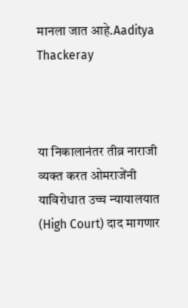मानला जात आहे.Aaditya Thackeray



या निकालानंतर तीव्र नाराजी व्यक्त करत ओमराजेंनी याविरोधात उच्च न्यायालयात (High Court) दाद मागणार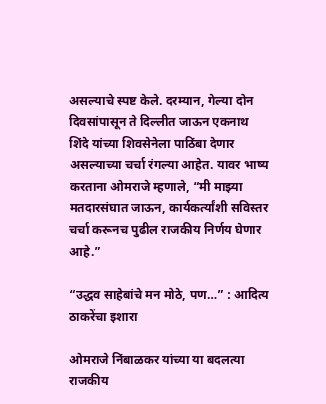असल्याचे स्पष्ट केले. दरम्यान, गेल्या दोन दिवसांपासून ते दिल्लीत जाऊन एकनाथ शिंदे यांच्या शिवसेनेला पाठिंबा देणार असल्याच्या चर्चा रंगल्या आहेत. यावर भाष्य करताना ओमराजे म्हणाले, “मी माझ्या मतदारसंघात जाऊन, कार्यकर्त्यांशी सविस्तर चर्चा करूनच पुढील राजकीय निर्णय घेणार आहे.”

“उद्धव साहेबांचे मन मोठे, पण…” : आदित्य ठाकरेंचा इशारा

ओमराजे निंबाळकर यांच्या या बदलत्या राजकीय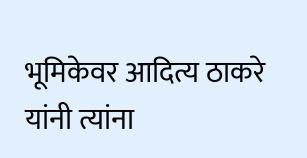भूमिकेवर आदित्य ठाकरे यांनी त्यांना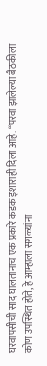घरवापसीची साद घालतानाच एक प्रकारे कडक इशाराही दिला आहे. “परवा झालेल्या बैठकीला कोण उपस्थित होते, हे आम्हाला सगळ्यांना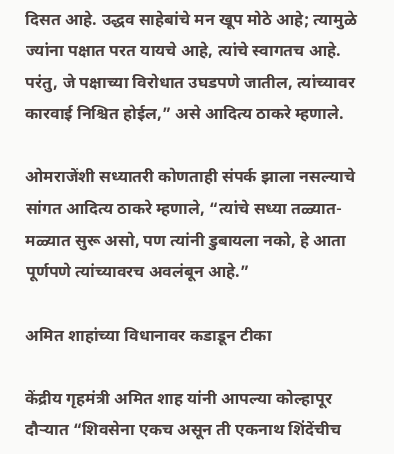दिसत आहे. उद्धव साहेबांचे मन खूप मोठे आहे; त्यामुळे ज्यांना पक्षात परत यायचे आहे, त्यांचे स्वागतच आहे. परंतु, जे पक्षाच्या विरोधात उघडपणे जातील, त्यांच्यावर कारवाई निश्चित होईल,” असे आदित्य ठाकरे म्हणाले.

ओमराजेंशी सध्यातरी कोणताही संपर्क झाला नसल्याचे सांगत आदित्य ठाकरे म्हणाले, “त्यांचे सध्या तळ्यात-मळ्यात सुरू असो, पण त्यांनी डुबायला नको, हे आता पूर्णपणे त्यांच्यावरच अवलंबून आहे.”

अमित शाहांच्या विधानावर कडाडून टीका

केंद्रीय गृहमंत्री अमित शाह यांनी आपल्या कोल्हापूर दौऱ्यात “शिवसेना एकच असून ती एकनाथ शिंदेंचीच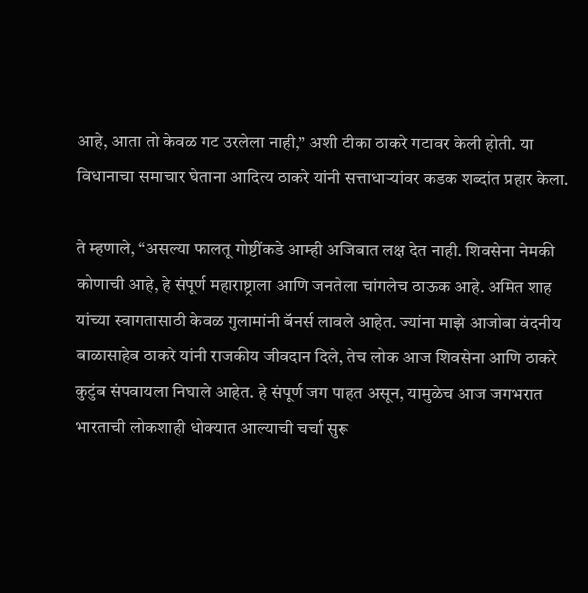आहे, आता तो केवळ गट उरलेला नाही,” अशी टीका ठाकरे गटावर केली होती. या विधानाचा समाचार घेताना आदित्य ठाकरे यांनी सत्ताधाऱ्यांवर कडक शब्दांत प्रहार केला.

ते म्हणाले, “असल्या फालतू गोष्टींकडे आम्ही अजिबात लक्ष देत नाही. शिवसेना नेमकी कोणाची आहे, हे संपूर्ण महाराष्ट्राला आणि जनतेला चांगलेच ठाऊक आहे. अमित शाह यांच्या स्वागतासाठी केवळ गुलामांनी बॅनर्स लावले आहेत. ज्यांना माझे आजोबा वंदनीय बाळासाहेब ठाकरे यांनी राजकीय जीवदान दिले, तेच लोक आज शिवसेना आणि ठाकरे कुटुंब संपवायला निघाले आहेत. हे संपूर्ण जग पाहत असून, यामुळेच आज जगभरात भारताची लोकशाही धोक्यात आल्याची चर्चा सुरू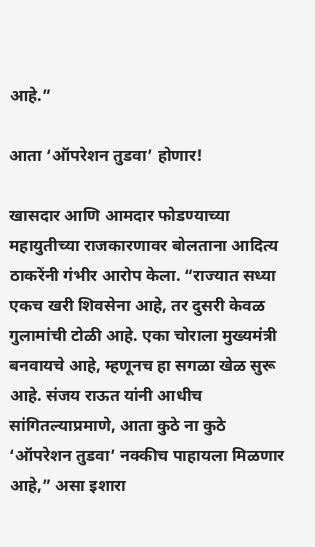आहे.”

आता ‘ऑपरेशन तुडवा’ होणार!

खासदार आणि आमदार फोडण्याच्या महायुतीच्या राजकारणावर बोलताना आदित्य ठाकरेंनी गंभीर आरोप केला. “राज्यात सध्या एकच खरी शिवसेना आहे, तर दुसरी केवळ गुलामांची टोळी आहे. एका चोराला मुख्यमंत्री बनवायचे आहे, म्हणूनच हा सगळा खेळ सुरू आहे. संजय राऊत यांनी आधीच सांगितल्याप्रमाणे, आता कुठे ना कुठे ‘ऑपरेशन तुडवा’ नक्कीच पाहायला मिळणार आहे,” असा इशारा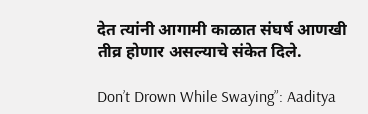देत त्यांनी आगामी काळात संघर्ष आणखी तीव्र होणार असल्याचे संकेत दिले.

Don’t Drown While Swaying”: Aaditya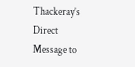Thackeray’s Direct Message to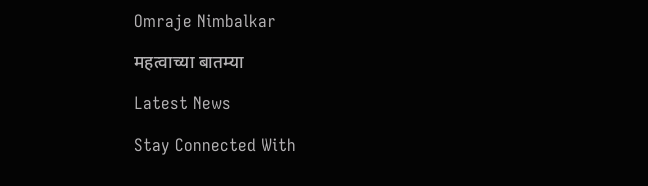Omraje Nimbalkar

महत्वाच्या बातम्या

Latest News

Stay Connected With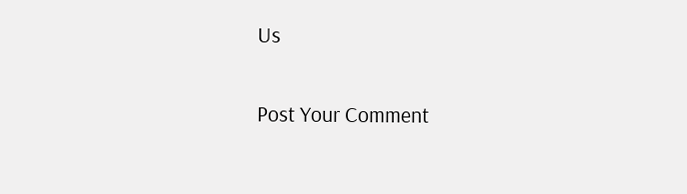Us

Post Your Comment